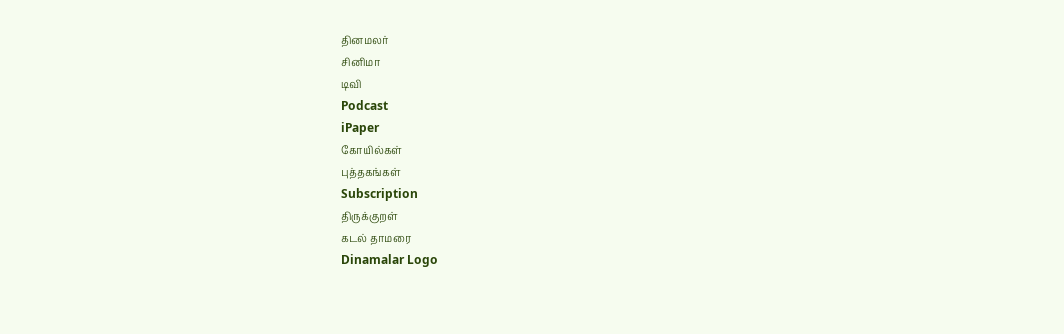தினமலர்
சினிமா
டிவி
Podcast
iPaper
கோயில்கள்
புத்தகங்கள்
Subscription
திருக்குறள்
கடல் தாமரை
Dinamalar Logo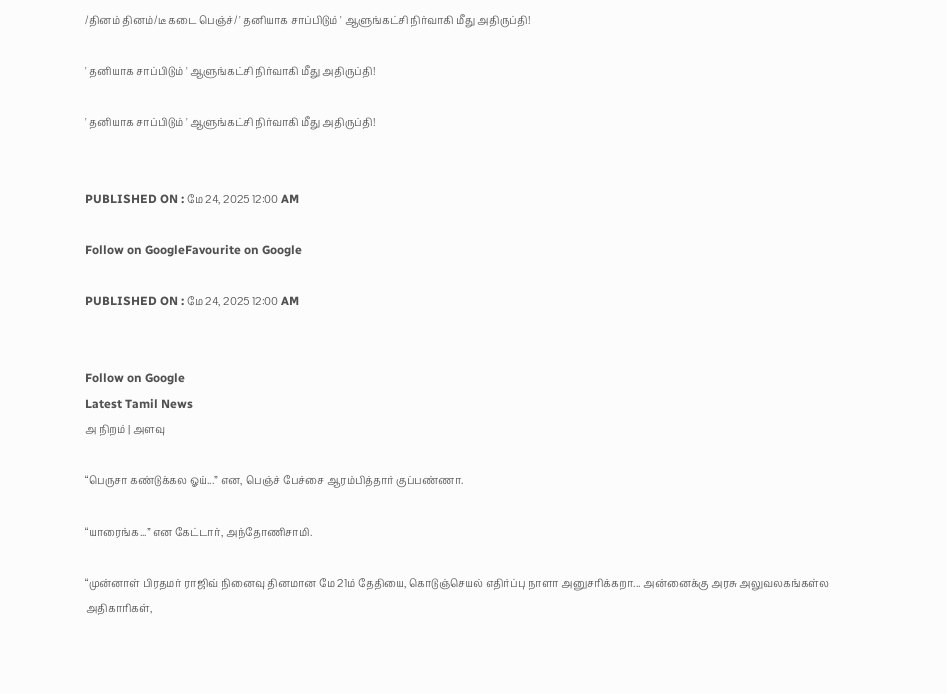/தினம் தினம்/டீ கடை பெஞ்ச்/ ' தனியாக சாப்பிடும் ' ஆளுங்கட்சி நிர்வாகி மீது அதிருப்தி!

' தனியாக சாப்பிடும் ' ஆளுங்கட்சி நிர்வாகி மீது அதிருப்தி!

' தனியாக சாப்பிடும் ' ஆளுங்கட்சி நிர்வாகி மீது அதிருப்தி!


PUBLISHED ON : மே 24, 2025 12:00 AM

Follow on GoogleFavourite on Google

PUBLISHED ON : மே 24, 2025 12:00 AM


Follow on Google
Latest Tamil News
அ நிறம் | அளவு

“பெருசா கண்டுக்கல ஓய்...” என, பெஞ்ச் பேச்சை ஆரம்பித்தார் குப்பண்ணா.

“யாரைங்க...” என கேட்டார், அந்தோணிசாமி.

“முன்னாள் பிரதமர் ராஜிவ் நினைவு தினமான மே 21ம் தேதியை, கொடுஞ்செயல் எதிர்ப்பு நாளா அனுசரிக்கறா... அன்னைக்கு அரசு அலுவலகங்கள்ல அதிகாரிகள்,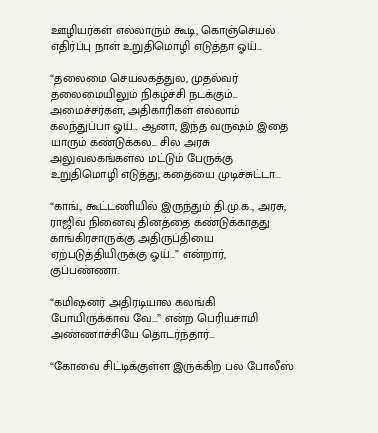ஊழியர்கள் எல்லாரும் கூடி, கொஞ்செயல் எதிர்ப்பு நாள் உறுதிமொழி எடுத்தா ஓய்...

“தலைமை செயலகத்துல, முதல்வர் தலைமையிலும் நிகழ்ச்சி நடக்கும்... அமைச்சர்கள், அதிகாரிகள் எல்லாம் கலந்துப்பா ஓய்... ஆனா, இந்த வருஷம் இதை யாரும் கண்டுக்கல... சில அரசு அலுவலகங்கள்ல மட்டும் பேருக்கு உறுதிமொழி எடுத்து, கதையை முடிச்சுட்டா...

“காங்., கூட்டணியில் இருந்தும் தி.மு.க., அரசு, ராஜிவ் நினைவு தினத்தை கண்டுக்காதது காங்கிரசாருக்கு அதிருப்தியை ஏற்படுத்தியிருக்கு ஓய்...” என்றார், குப்பண்ணா.

“கமிஷனர் அதிரடியால கலங்கி போயிருக்காவ வே...” என்ற பெரியசாமி அண்ணாச்சியே தொடர்ந்தார்...

“கோவை சிட்டிக்குள்ள இருக்கிற பல போலீஸ்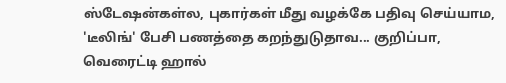ஸ்டேஷன்கள்ல, புகார்கள் மீது வழக்கே பதிவு செய்யாம, 'டீலிங்' பேசி பணத்தை கறந்துடுதாவ... குறிப்பா, வெரைட்டி ஹால்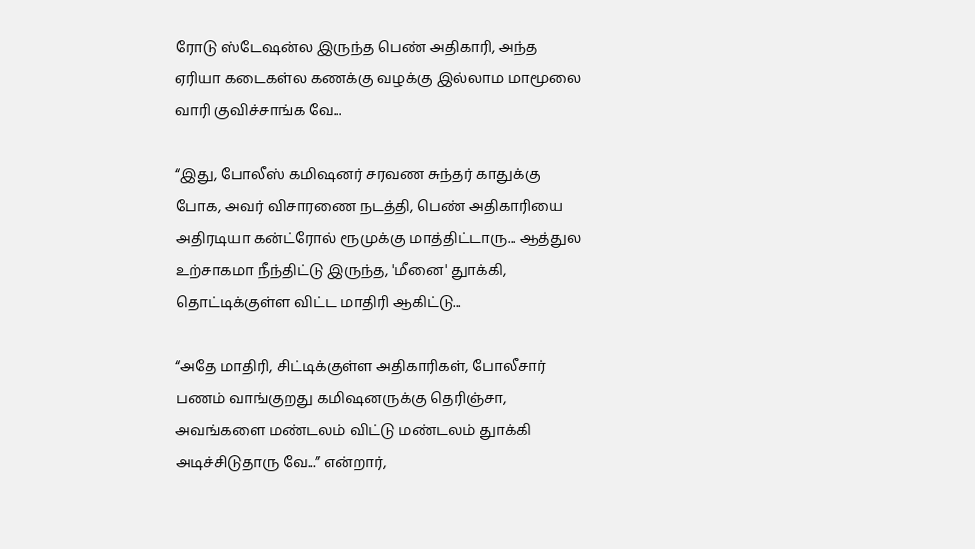ரோடு ஸ்டேஷன்ல இருந்த பெண் அதிகாரி, அந்த ஏரியா கடைகள்ல கணக்கு வழக்கு இல்லாம மாமூலை வாரி குவிச்சாங்க வே...

“இது, போலீஸ் கமிஷனர் சரவண சுந்தர் காதுக்கு போக, அவர் விசாரணை நடத்தி, பெண் அதிகாரியை அதிரடியா கன்ட்ரோல் ரூமுக்கு மாத்திட்டாரு... ஆத்துல உற்சாகமா நீந்திட்டு இருந்த, 'மீனை' துாக்கி, தொட்டிக்குள்ள விட்ட மாதிரி ஆகிட்டு...

“அதே மாதிரி, சிட்டிக்குள்ள அதிகாரிகள், போலீசார் பணம் வாங்குறது கமிஷனருக்கு தெரிஞ்சா, அவங்களை மண்டலம் விட்டு மண்டலம் துாக்கி அடிச்சிடுதாரு வே...” என்றார்,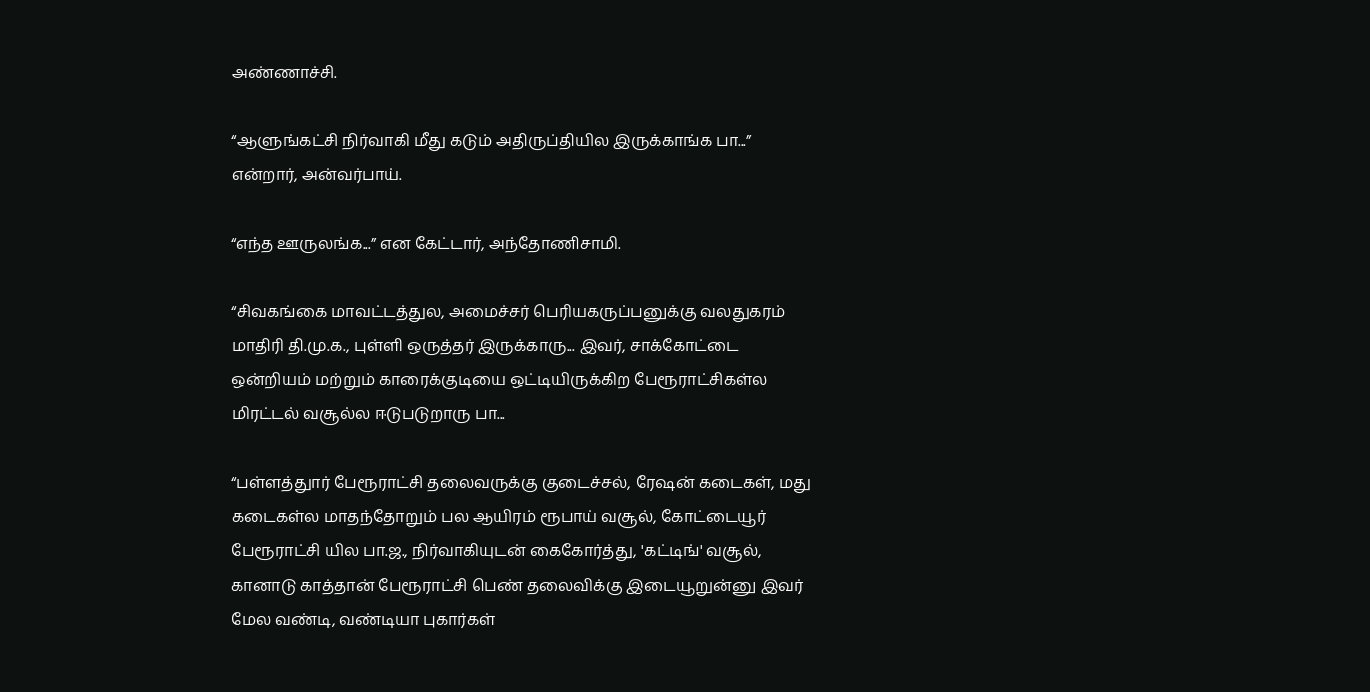அண்ணாச்சி.

“ஆளுங்கட்சி நிர்வாகி மீது கடும் அதிருப்தியில இருக்காங்க பா...” என்றார், அன்வர்பாய்.

“எந்த ஊருலங்க...” என கேட்டார், அந்தோணிசாமி.

“சிவகங்கை மாவட்டத்துல, அமைச்சர் பெரியகருப்பனுக்கு வலதுகரம் மாதிரி தி.மு.க., புள்ளி ஒருத்தர் இருக்காரு... இவர், சாக்கோட்டை ஒன்றியம் மற்றும் காரைக்குடியை ஒட்டியிருக்கிற பேரூராட்சிகள்ல மிரட்டல் வசூல்ல ஈடுபடுறாரு பா...

“பள்ளத்துார் பேரூராட்சி தலைவருக்கு குடைச்சல், ரேஷன் கடைகள், மது கடைகள்ல மாதந்தோறும் பல ஆயிரம் ரூபாய் வசூல், கோட்டையூர் பேரூராட்சி யில பா.ஜ., நிர்வாகியுடன் கைகோர்த்து, 'கட்டிங்' வசூல், கானாடு காத்தான் பேரூராட்சி பெண் தலைவிக்கு இடையூறுன்னு இவர் மேல வண்டி, வண்டியா புகார்கள்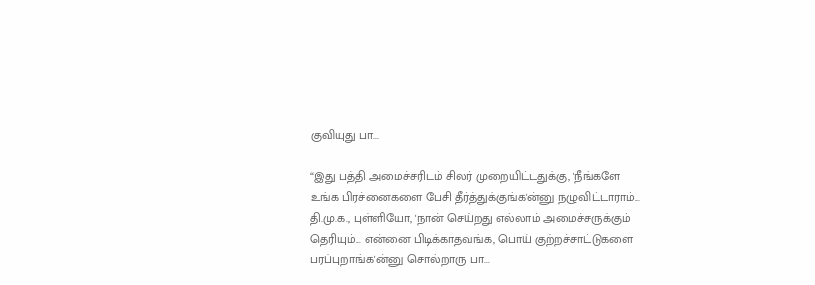குவியுது பா...

“இது பத்தி அமைச்சரிடம் சிலர் முறையிட்டதுக்கு, 'நீங்களே உங்க பிரச்னைகளை பேசி தீர்த்துக்குங்க'ன்னு நழுவிட்டாராம்... தி.மு.க., புள்ளியோ, 'நான் செய்றது எல்லாம் அமைச்சருக்கும் தெரியும்... என்னை பிடிக்காதவங்க, பொய் குற்றச்சாட்டுகளை பரப்புறாங்க'ன்னு சொல்றாரு பா...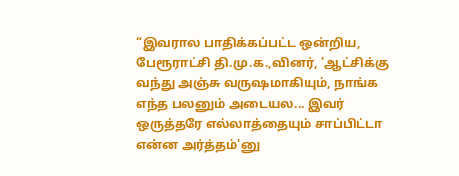“இவரால பாதிக்கப்பட்ட ஒன்றிய, பேரூராட்சி தி.மு.க.,வினர், 'ஆட்சிக்கு வந்து அஞ்சு வருஷமாகியும், நாங்க எந்த பலனும் அடையல... இவர் ஒருத்தரே எல்லாத்தையும் சாப்பிட்டா என்ன அர்த்தம்'னு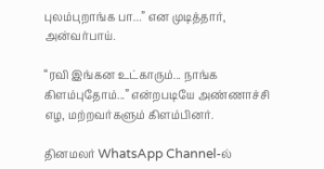புலம்புறாங்க பா...” என முடித்தார், அன்வர்பாய்.

“ரவி இங்கன உட்காரும்... நாங்க கிளம்புதோம்...” என்றபடியே அண்ணாச்சி எழ, மற்றவர்களும் கிளம்பினர்.

தினமலர் WhatsApp Channel-ல்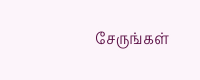சேருங்கள்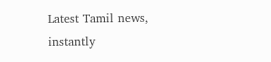Latest Tamil news, instantly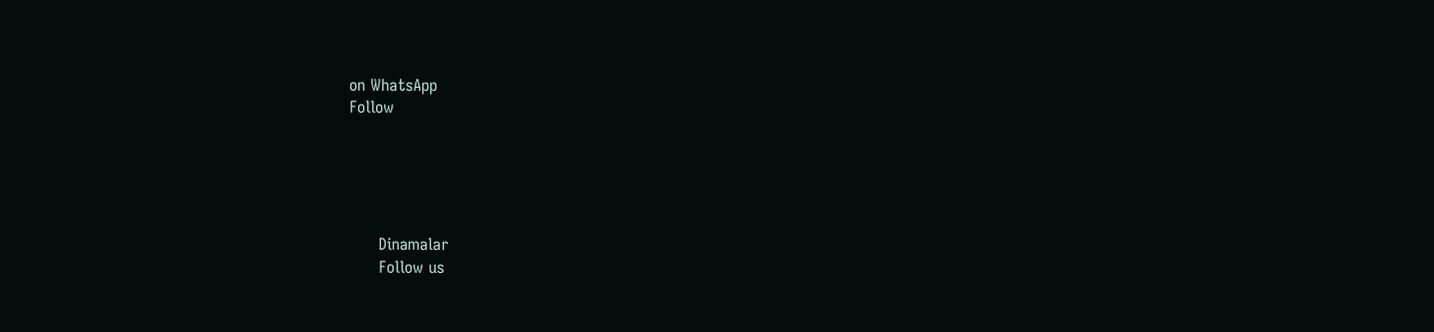on WhatsApp
Follow





      Dinamalar
      Follow us